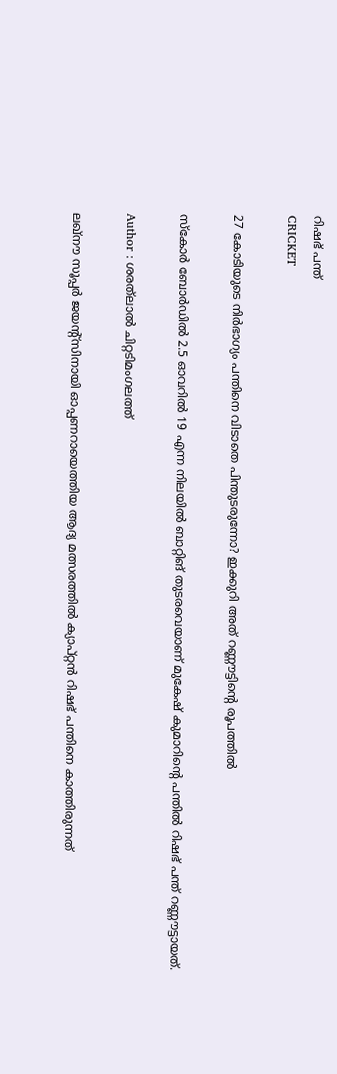റിഷഭ് പന്ത്
CRICKET

27 കോടിയുടെ നിർഭാഗ്യം പന്തിനെ വിടാതെ പിന്തുടരുന്നോ? ഇക്കുറി അത് റണ്ണൗട്ടിൻ്റെ രൂപത്തിൽ

സ്കോർ ബോർഡിൽ 2.5 ഓവറിൽ 19 എന്ന നിലയിൽ ബാറ്റിങ് തുടരവെയാണ് മുകേഷ് കുമാറിൻ്റെ പന്തിൽ റിഷഭ് പന്ത് റണ്ണൗട്ടായത്.

Author : ശരത്‌ലാൽ ചിറ്റടിമംഗലത്ത്

ലഖ്നൗ സൂപ്പർ ജയൻ്റ്സിനായി ഓപ്പണറായെത്തിയ ആദ്യ മത്സരത്തിൽ ക്യാപ്റ്റൻ റിഷഭ് പന്തിനെ കാത്തിരുന്നത്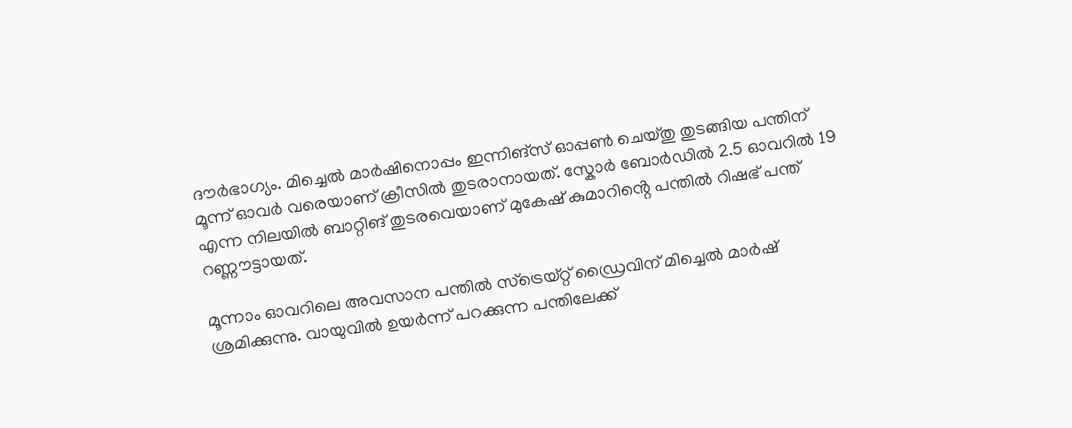ദൗർഭാഗ്യം. മിച്ചെൽ മാർഷിനൊപ്പം ഇന്നിങ്സ് ഓപ്പൺ ചെയ്തു തുടങ്ങിയ പന്തിന് മൂന്ന് ഓവർ വരെയാണ് ക്രീസിൽ തുടരാനായത്. സ്കോർ ബോർഡിൽ 2.5 ഓവറിൽ 19 എന്ന നിലയിൽ ബാറ്റിങ് തുടരവെയാണ് മുകേഷ് കുമാറിൻ്റെ പന്തിൽ റിഷഭ് പന്ത് റണ്ണൗട്ടായത്.

മൂന്നാം ഓവറിലെ അവസാന പന്തിൽ സ്ട്രെയ്റ്റ് ഡ്രൈവിന് മിച്ചെൽ മാർഷ് ശ്രമിക്കുന്നു. വായുവിൽ ഉയർന്ന് പറക്കുന്ന പന്തിലേക്ക്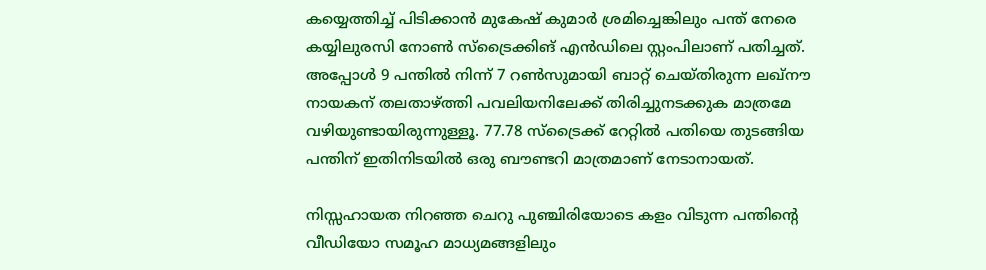കയ്യെത്തിച്ച് പിടിക്കാൻ മുകേഷ് കുമാർ ശ്രമിച്ചെങ്കിലും പന്ത് നേരെ കയ്യിലുരസി നോൺ സ്ട്രൈക്കിങ് എൻഡിലെ സ്റ്റംപിലാണ് പതിച്ചത്. അപ്പോൾ 9 പന്തിൽ നിന്ന് 7 റൺസുമായി ബാറ്റ് ചെയ്തിരുന്ന ലഖ്നൗ നായകന് തലതാഴ്ത്തി പവലിയനിലേക്ക് തിരിച്ചുനടക്കുക മാത്രമേ വഴിയുണ്ടായിരുന്നുള്ളൂ. 77.78 സ്ട്രൈക്ക് റേറ്റിൽ പതിയെ തുടങ്ങിയ പന്തിന് ഇതിനിടയിൽ ഒരു ബൗണ്ടറി മാത്രമാണ് നേടാനായത്.

നിസ്സഹായത നിറഞ്ഞ ചെറു പുഞ്ചിരിയോടെ കളം വിടുന്ന പന്തിൻ്റെ വീഡിയോ സമൂഹ മാധ്യമങ്ങളിലും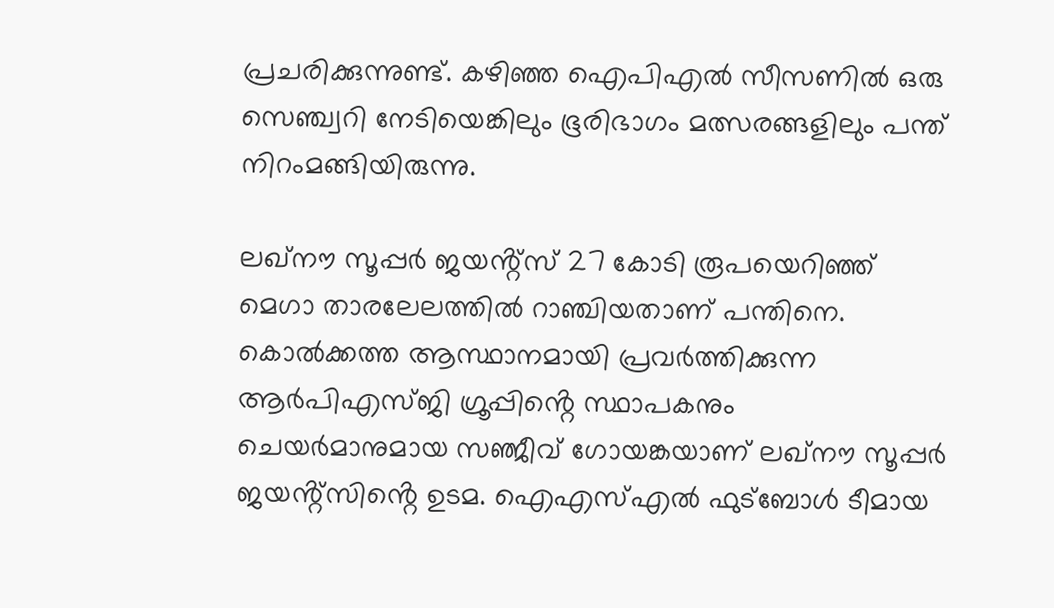പ്രചരിക്കുന്നുണ്ട്. കഴിഞ്ഞ ഐപിഎൽ സീസണിൽ ഒരു സെഞ്ച്വറി നേടിയെങ്കിലും ഭൂരിഭാഗം മത്സരങ്ങളിലും പന്ത് നിറംമങ്ങിയിരുന്നു.

ലഖ്നൗ സൂപ്പർ ജയൻ്റ്സ് 27 കോടി രൂപയെറിഞ്ഞ് മെഗാ താരലേലത്തിൽ റാഞ്ചിയതാണ് പന്തിനെ. കൊൽക്കത്ത ആസ്ഥാനമായി പ്രവർത്തിക്കുന്ന ആർപിഎസ്‌ജി ഗ്രൂപ്പിൻ്റെ സ്ഥാപകനും ചെയർമാനുമായ സഞ്ജീവ് ഗോയങ്കയാണ് ലഖ്‌നൗ സൂപ്പർ ജയൻ്റ്‌സിൻ്റെ ഉടമ. ഐഎസ്എൽ ഫുട്‌ബോൾ ടീമായ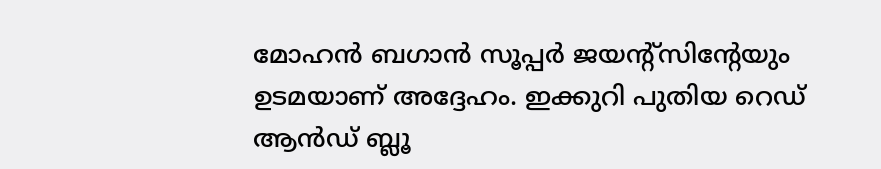മോഹൻ ബഗാൻ സൂപ്പർ ജയൻ്റ്സിൻ്റേയും ഉടമയാണ് അദ്ദേഹം. ഇക്കുറി പുതിയ റെഡ് ആൻഡ് ബ്ലൂ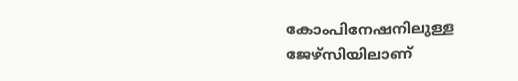കോംപിനേഷനിലുള്ള ജേഴ്സിയിലാണ്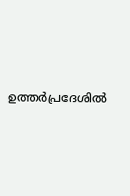ഉത്തർപ്രദേശിൽ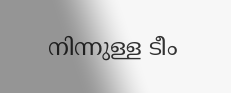നിന്നുള്ള ടീം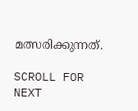മത്സരിക്കുന്നത്.

SCROLL FOR NEXT